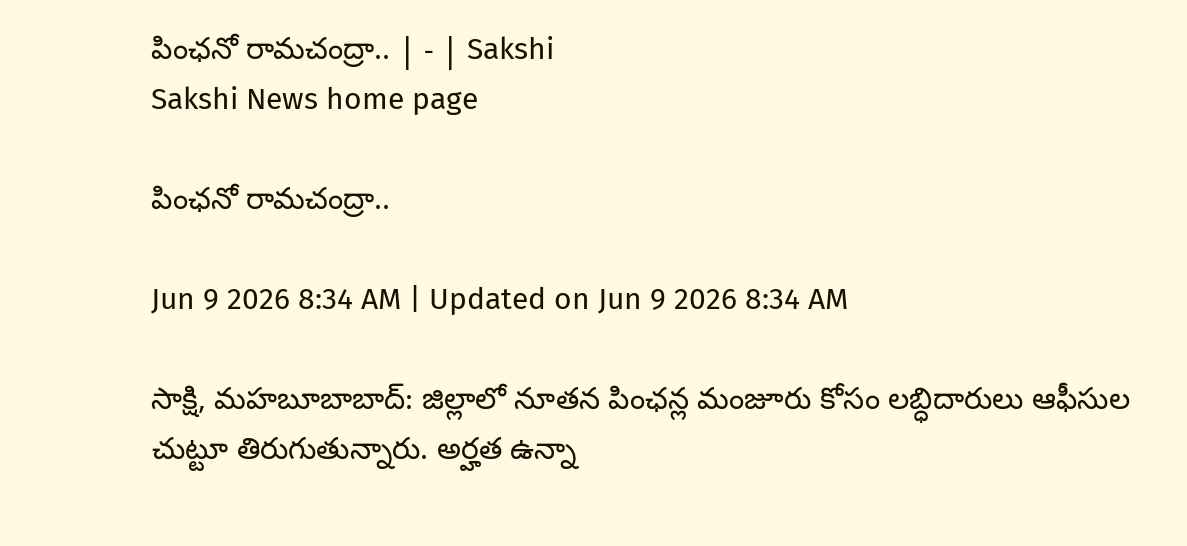పింఛనో రామచంద్రా.. | - | Sakshi
Sakshi News home page

పింఛనో రామచంద్రా..

Jun 9 2026 8:34 AM | Updated on Jun 9 2026 8:34 AM

సాక్షి, మహబూబాబాద్‌: జిల్లాలో నూతన పింఛన్ల మంజూరు కోసం లబ్ధిదారులు ఆఫీసుల చుట్టూ తిరుగుతున్నారు. అర్హత ఉన్నా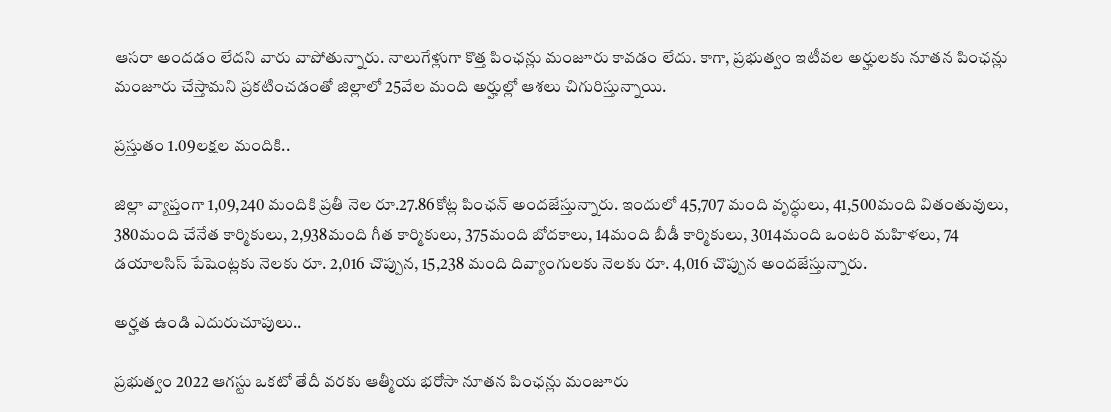ఆసరా అందడం లేదని వారు వాపోతున్నారు. నాలుగేళ్లుగా కొత్త పింఛన్లు మంజూరు కావడం లేదు. కాగా, ప్రభుత్వం ఇటీవల అర్హులకు నూతన పింఛన్లు మంజూరు చేస్తామని ప్రకటించడంతో జిల్లాలో 25వేల మంది అర్హుల్లో ఆశలు చిగురిస్తున్నాయి.

ప్రస్తుతం 1.09లక్షల మందికి..

జిల్లా వ్యాప్తంగా 1,09,240 మందికి ప్రతీ నెల రూ.27.86కోట్ల పింఛన్‌ అందజేస్తున్నారు. ఇందులో 45,707 మంది వృద్ధులు, 41,500మంది వితంతువులు, 380మంది చేనేత కార్మికులు, 2,938మంది గీత కార్మికులు, 375మంది బోదకాలు, 14మంది బీడీ కార్మికులు, 3014మంది ఒంటరి మహిళలు, 74 డయాలసిస్‌ పేషెంట్లకు నెలకు రూ. 2,016 చొప్పున, 15,238 మంది దివ్యాంగులకు నెలకు రూ. 4,016 చొప్పున అందజేస్తున్నారు.

అర్హత ఉండి ఎదురుచూపులు..

ప్రభుత్వం 2022 ఆగస్టు ఒకటో తేదీ వరకు ఆత్మీయ భరోసా నూతన పింఛన్లు మంజూరు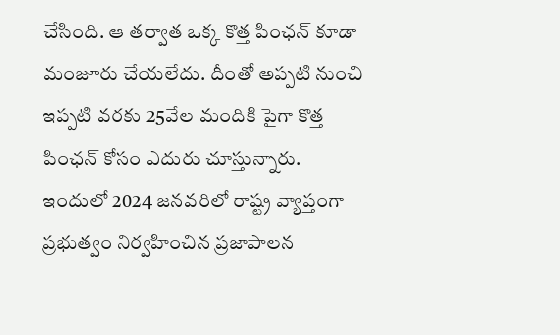చేసింది. ఆ తర్వాత ఒక్క కొత్త పింఛన్‌ కూడా మంజూరు చేయలేదు. దీంతో అప్పటి నుంచి ఇప్పటి వరకు 25వేల మందికి పైగా కొత్త పింఛన్‌ కోసం ఎదురు చూస్తున్నారు. ఇందులో 2024 జనవరిలో రాష్ట్ర వ్యాప్తంగా ప్రభుత్వం నిర్వహించిన ప్రజాపాలన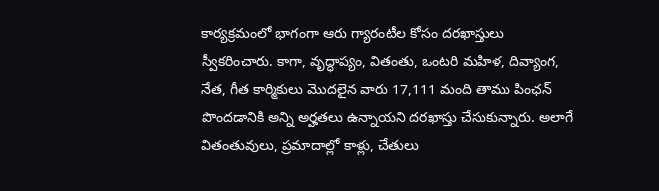కార్యక్రమంలో భాగంగా ఆరు గ్యారంటీల కోసం దరఖాస్తులు స్వీకరించారు. కాగా, వృద్ధాప్యం, వితంతు, ఒంటరి మహిళ, దివ్యాంగ, నేత, గీత కార్మికులు మొదలైన వారు 17,111 మంది తాము పింఛన్‌ పొందడానికి అన్ని అర్హతలు ఉన్నాయని దరఖాస్తు చేసుకున్నారు. అలాగే వితంతువులు, ప్రమాదాల్లో కాళ్లు, చేతులు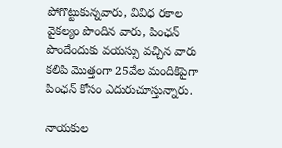పోగొట్టుకున్నవారు, వివిధ రకాల వైకల్యం పొందిన వారు, పింఛన్‌ పొందేందుకు వయస్సు వచ్చిన వారు కలిపి మొత్తంగా 25వేల మందికిపైగా పింఛన్‌ కోసం ఎదురుచూస్తున్నారు.

నాయకుల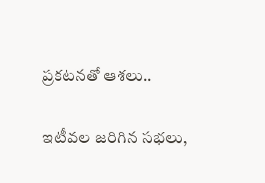ప్రకటనతో ఆశలు..

ఇటీవల జరిగిన సభలు,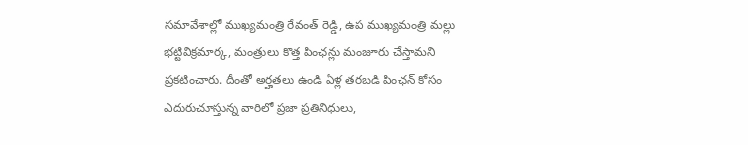సమావేశాల్లో ముఖ్యమంత్రి రేవంత్‌ రెడ్డి, ఉప ముఖ్యమంత్రి మల్లు భట్టివిక్రమార్క, మంత్రులు కొత్త పింఛన్లు మంజూరు చేస్తామని ప్రకటించారు. దీంతో అర్హతలు ఉండి ఏళ్ల తరబడి పింఛన్‌ కోసం ఎదురుచూస్తున్న వారిలో ప్రజా ప్రతినిధులు,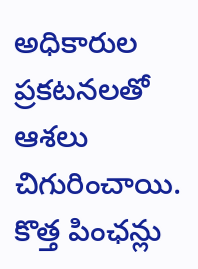అధికారుల ప్రకటనలతో ఆశలు చిగురించాయి. కొత్త పింఛన్లు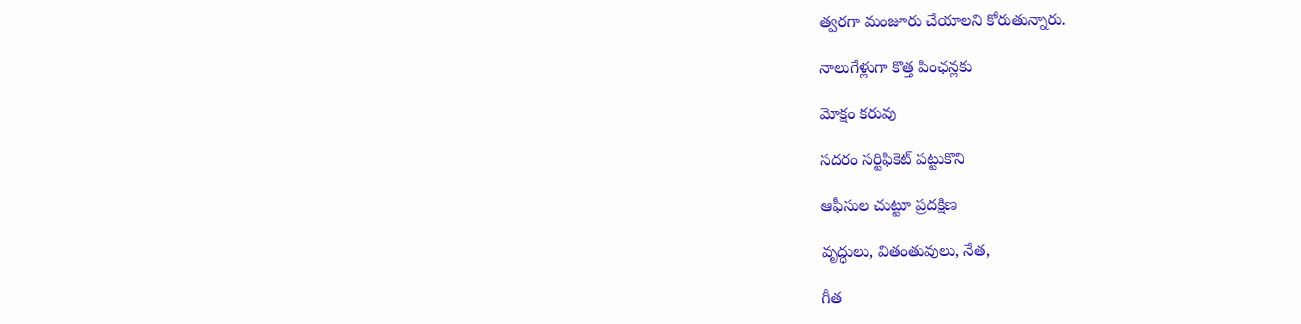త్వరగా మంజూరు చేయాలని కోరుతున్నారు.

నాలుగేళ్లుగా కొత్త పింఛన్లకు

మోక్షం కరువు

సదరం సర్టిఫికెట్‌ పట్టుకొని

ఆఫీసుల చుట్టూ ప్రదక్షిణ

వృద్ధులు, వితంతువులు, నేత,

గీత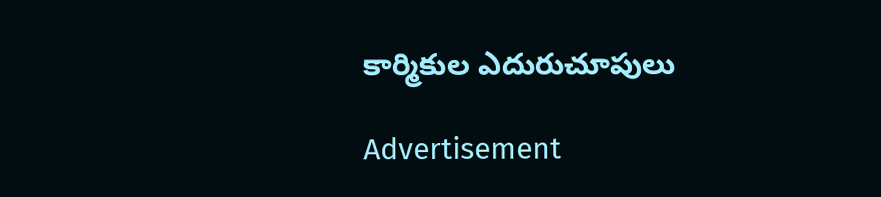కార్మికుల ఎదురుచూపులు

Advertisement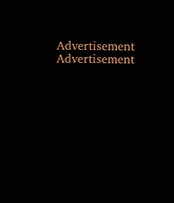Advertisement
Advertisement